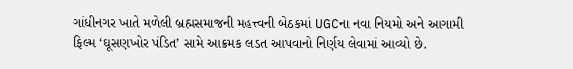ગાંધીનગર ખાતે મળેલી બ્રહ્મસમાજની મહત્ત્વની બેઠકમાં UGCના નવા નિયમો અને આગામી ફિલ્મ ‘ઘૂસણખોર પંડિત’ સામે આક્રમક લડત આપવાનો નિર્ણય લેવામાં આવ્યો છે.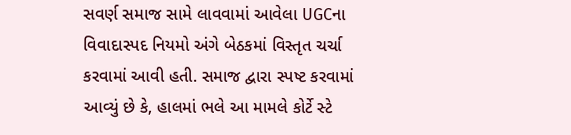સવર્ણ સમાજ સામે લાવવામાં આવેલા UGCના વિવાદાસ્પદ નિયમો અંગે બેઠકમાં વિસ્તૃત ચર્ચા કરવામાં આવી હતી. સમાજ દ્વારા સ્પષ્ટ કરવામાં આવ્યું છે કે, હાલમાં ભલે આ મામલે કોર્ટે સ્ટે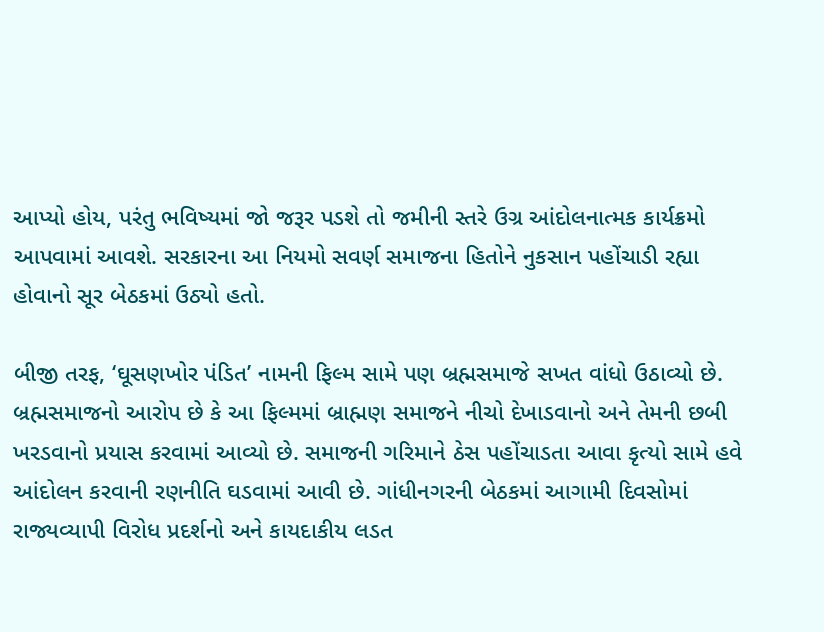આપ્યો હોય, પરંતુ ભવિષ્યમાં જો જરૂર પડશે તો જમીની સ્તરે ઉગ્ર આંદોલનાત્મક કાર્યક્રમો આપવામાં આવશે. સરકારના આ નિયમો સવર્ણ સમાજના હિતોને નુકસાન પહોંચાડી રહ્યા હોવાનો સૂર બેઠકમાં ઉઠ્યો હતો.

બીજી તરફ, ‘ઘૂસણખોર પંડિત’ નામની ફિલ્મ સામે પણ બ્રહ્મસમાજે સખત વાંધો ઉઠાવ્યો છે. બ્રહ્મસમાજનો આરોપ છે કે આ ફિલ્મમાં બ્રાહ્મણ સમાજને નીચો દેખાડવાનો અને તેમની છબી ખરડવાનો પ્રયાસ કરવામાં આવ્યો છે. સમાજની ગરિમાને ઠેસ પહોંચાડતા આવા કૃત્યો સામે હવે આંદોલન કરવાની રણનીતિ ઘડવામાં આવી છે. ગાંધીનગરની બેઠકમાં આગામી દિવસોમાં રાજ્યવ્યાપી વિરોધ પ્રદર્શનો અને કાયદાકીય લડત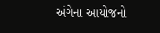અંગેના આયોજનો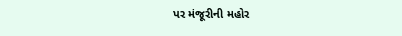પર મંજૂરીની મહોર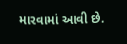મારવામાં આવી છે.